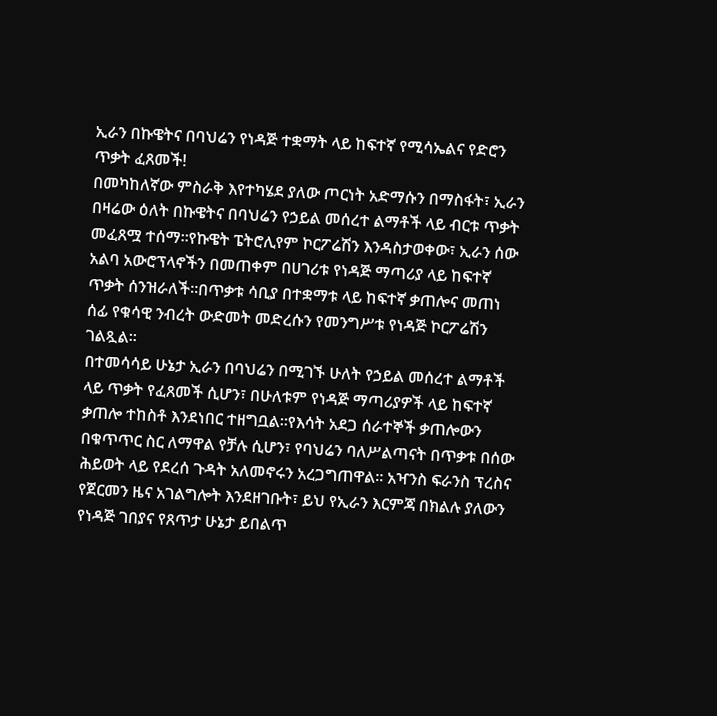ኢራን በኩዌትና በባህሬን የነዳጅ ተቋማት ላይ ከፍተኛ የሚሳኤልና የድሮን ጥቃት ፈጸመች!
በመካከለኛው ምስራቅ እየተካሄደ ያለው ጦርነት አድማሱን በማስፋት፣ ኢራን በዛሬው ዕለት በኩዌትና በባህሬን የኃይል መሰረተ ልማቶች ላይ ብርቱ ጥቃት መፈጸሟ ተሰማ።የኩዌት ፔትሮሊየም ኮርፖሬሽን እንዳስታወቀው፣ ኢራን ሰው አልባ አውሮፕላኖችን በመጠቀም በሀገሪቱ የነዳጅ ማጣሪያ ላይ ከፍተኛ ጥቃት ሰንዝራለች።በጥቃቱ ሳቢያ በተቋማቱ ላይ ከፍተኛ ቃጠሎና መጠነ ሰፊ የቁሳዊ ንብረት ውድመት መድረሱን የመንግሥቱ የነዳጅ ኮርፖሬሽን ገልጿል።
በተመሳሳይ ሁኔታ ኢራን በባህሬን በሚገኙ ሁለት የኃይል መሰረተ ልማቶች ላይ ጥቃት የፈጸመች ሲሆን፣ በሁለቱም የነዳጅ ማጣሪያዎች ላይ ከፍተኛ ቃጠሎ ተከስቶ እንደነበር ተዘግቧል።የእሳት አደጋ ሰራተኞች ቃጠሎውን በቁጥጥር ስር ለማዋል የቻሉ ሲሆን፣ የባህሬን ባለሥልጣናት በጥቃቱ በሰው ሕይወት ላይ የደረሰ ጉዳት አለመኖሩን አረጋግጠዋል። አዣንስ ፍራንስ ፕረስና የጀርመን ዜና አገልግሎት እንደዘገቡት፣ ይህ የኢራን እርምጃ በክልሉ ያለውን የነዳጅ ገበያና የጸጥታ ሁኔታ ይበልጥ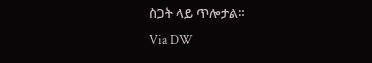ስጋት ላይ ጥሎታል።
Via DW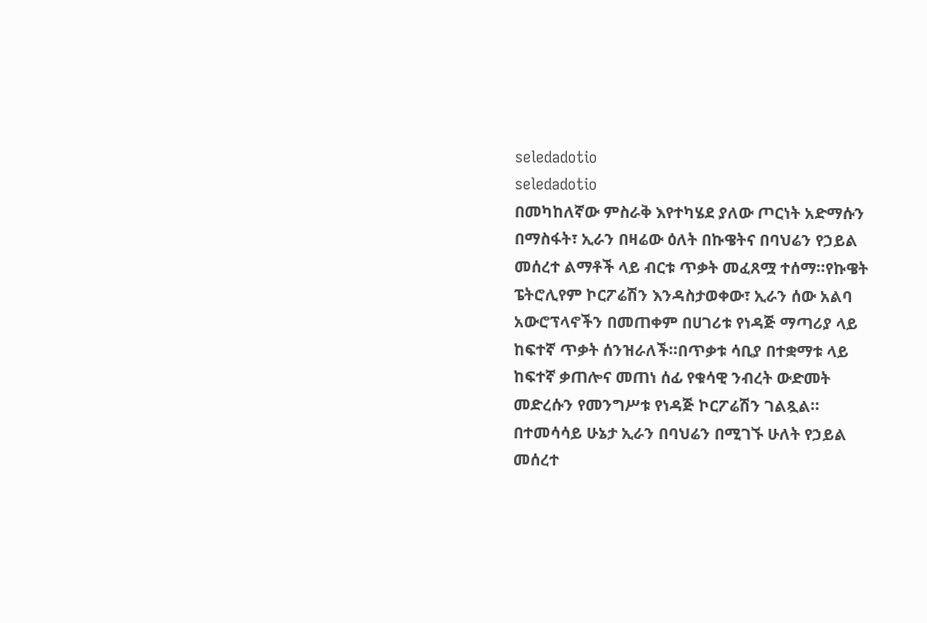seledadotio
seledadotio
በመካከለኛው ምስራቅ እየተካሄደ ያለው ጦርነት አድማሱን በማስፋት፣ ኢራን በዛሬው ዕለት በኩዌትና በባህሬን የኃይል መሰረተ ልማቶች ላይ ብርቱ ጥቃት መፈጸሟ ተሰማ።የኩዌት ፔትሮሊየም ኮርፖሬሽን እንዳስታወቀው፣ ኢራን ሰው አልባ አውሮፕላኖችን በመጠቀም በሀገሪቱ የነዳጅ ማጣሪያ ላይ ከፍተኛ ጥቃት ሰንዝራለች።በጥቃቱ ሳቢያ በተቋማቱ ላይ ከፍተኛ ቃጠሎና መጠነ ሰፊ የቁሳዊ ንብረት ውድመት መድረሱን የመንግሥቱ የነዳጅ ኮርፖሬሽን ገልጿል።
በተመሳሳይ ሁኔታ ኢራን በባህሬን በሚገኙ ሁለት የኃይል መሰረተ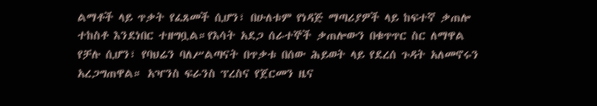ልማቶች ላይ ጥቃት የፈጸመች ሲሆን፣ በሁለቱም የነዳጅ ማጣሪያዎች ላይ ከፍተኛ ቃጠሎ ተከስቶ እንደነበር ተዘግቧል።የእሳት አደጋ ሰራተኞች ቃጠሎውን በቁጥጥር ስር ለማዋል የቻሉ ሲሆን፣ የባህሬን ባለሥልጣናት በጥቃቱ በሰው ሕይወት ላይ የደረሰ ጉዳት አለመኖሩን አረጋግጠዋል። አዣንስ ፍራንስ ፕረስና የጀርመን ዜና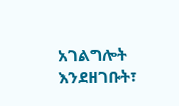አገልግሎት እንደዘገቡት፣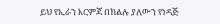ይህ የኢራን እርምጃ በክልሉ ያለውን የነዳጅ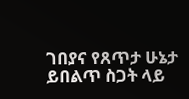ገበያና የጸጥታ ሁኔታ ይበልጥ ስጋት ላይ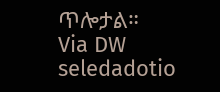ጥሎታል።
Via DW
seledadotio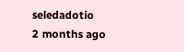seledadotio
2 months ago